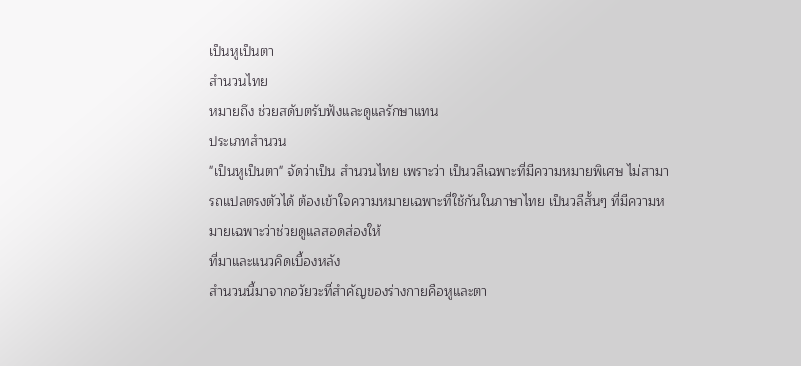เป็นหูเป็นตา
สํานวนไทย
หมายถึง ช่วยสดับตรับฟังและดูแลรักษาแทน
ประเภทสำนวน
"เป็นหูเป็นตา" จัดว่าเป็น สำนวนไทย เพราะว่า เป็นวลีเฉพาะที่มีความหมายพิเศษ ไม่สามารถแปลตรงตัวได้ ต้องเข้าใจความหมายเฉพาะที่ใช้กันในภาษาไทย เป็นวลีสั้นๆ ที่มีความหมายเฉพาะว่าช่วยดูแลสอดส่องให้
ที่มาและแนวคิดเบื้องหลัง
สำนวนนี้มาจากอวัยวะที่สำคัญของร่างกายคือหูและตา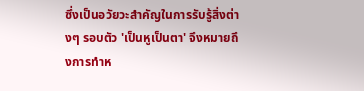ซึ่งเป็นอวัยวะสำคัญในการรับรู้สิ่งต่างๆ รอบตัว 'เป็นหูเป็นตา' จึงหมายถึงการทำห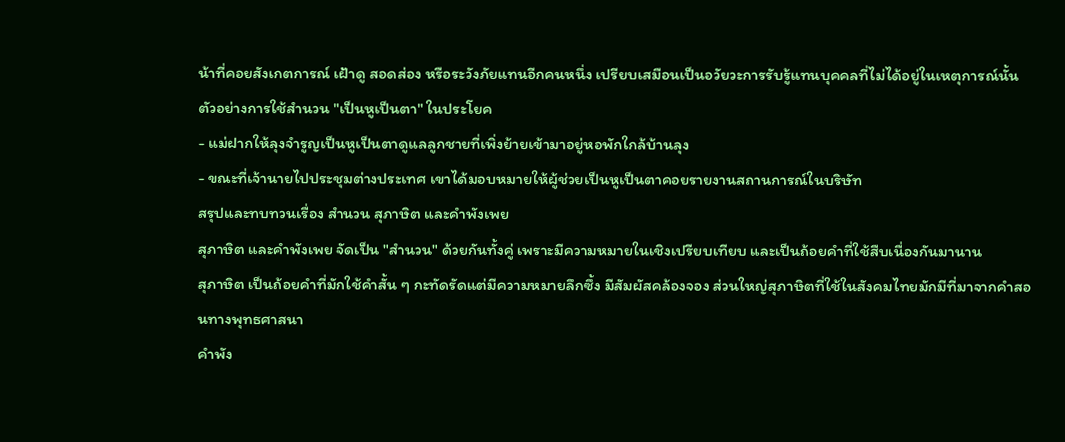น้าที่คอยสังเกตการณ์ เฝ้าดู สอดส่อง หรือระวังภัยแทนอีกคนหนึ่ง เปรียบเสมือนเป็นอวัยวะการรับรู้แทนบุคคลที่ไม่ได้อยู่ในเหตุการณ์นั้น
ตัวอย่างการใช้สำนวน "เป็นหูเป็นตา" ในประโยค
- แม่ฝากให้ลุงจำรูญเป็นหูเป็นตาดูแลลูกชายที่เพิ่งย้ายเข้ามาอยู่หอพักใกล้บ้านลุง
- ขณะที่เจ้านายไปประชุมต่างประเทศ เขาได้มอบหมายให้ผู้ช่วยเป็นหูเป็นตาคอยรายงานสถานการณ์ในบริษัท
สรุปและทบทวนเรื่อง สำนวน สุภาษิต และคำพังเพย
สุภาษิต และคำพังเพย จัดเป็น "สำนวน" ด้วยกันทั้งคู่ เพราะมีความหมายในเชิงเปรียบเทียบ และเป็นถ้อยคำที่ใช้สืบเนื่องกันมานาน
สุภาษิต เป็นถ้อยคำที่มักใช้คำสั้น ๆ กะทัดรัดแต่มีความหมายลึกซึ้ง มีสัมผัสคล้องจอง ส่วนใหญ่สุภาษิตที่ใช้ในสังคมไทยมักมีที่มาจากคำสอนทางพุทธศาสนา
คำพัง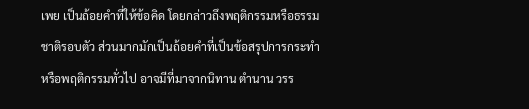เพย เป็นถ้อยคำที่ให้ข้อคิด โดยกล่าวถึงพฤติกรรมหรือธรรมชาติรอบตัว ส่วนมากมักเป็นถ้อยคำที่เป็นข้อสรุปการกระทำหรือพฤติกรรมทั่วไป อาจมีที่มาจากนิทาน ตำนาน วรร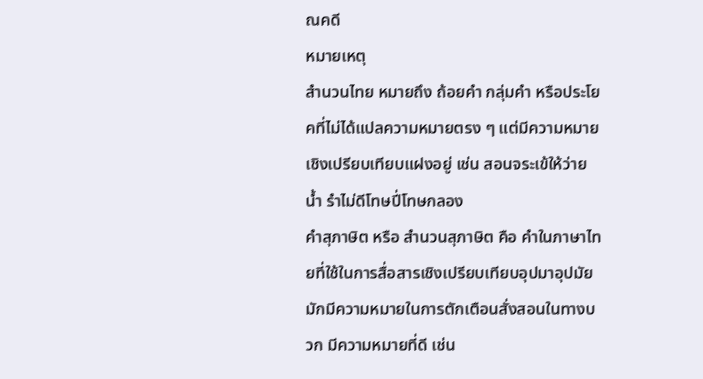ณคดี
หมายเหตุ
สำนวนไทย หมายถึง ถ้อยคำ กลุ่มคำ หรือประโยคที่ไม่ได้แปลความหมายตรง ๆ แต่มีความหมายเชิงเปรียบเทียบแฝงอยู่ เช่น สอนจระเข้ให้ว่ายนํ้า รำไม่ดีโทษปี่โทษกลอง
คำสุภาษิต หรือ สำนวนสุภาษิต คือ คำในภาษาไทยที่ใช้ในการสื่อสารเชิงเปรียบเทียบอุปมาอุปมัย มักมีความหมายในการตักเตือนสั่งสอนในทางบวก มีความหมายที่ดี เช่น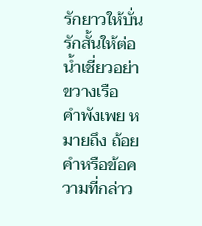รักยาวให้บั่นรักสั้นให้ต่อ น้ำเชี่ยวอย่าขวางเรือ
คำพังเพย หมายถึง ถ้อยคำหรือข้อความที่กล่าว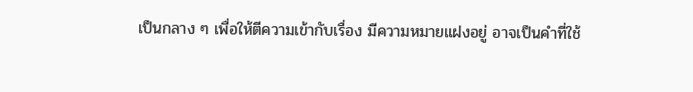เป็นกลาง ๆ เพื่อให้ตีความเข้ากับเรื่อง มีความหมายแฝงอยู่ อาจเป็นคำที่ใช้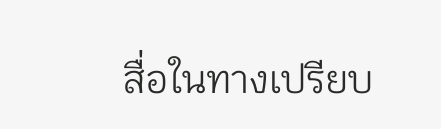สื่อในทางเปรียบ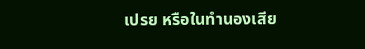เปรย หรือในทำนองเสีย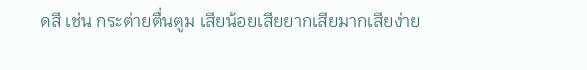ดสี เช่น กระต่ายตื่นตูม เสียน้อยเสียยากเสียมากเสียง่าย